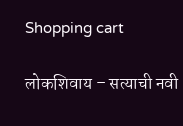Shopping cart

लोकशिवाय – सत्याची नवी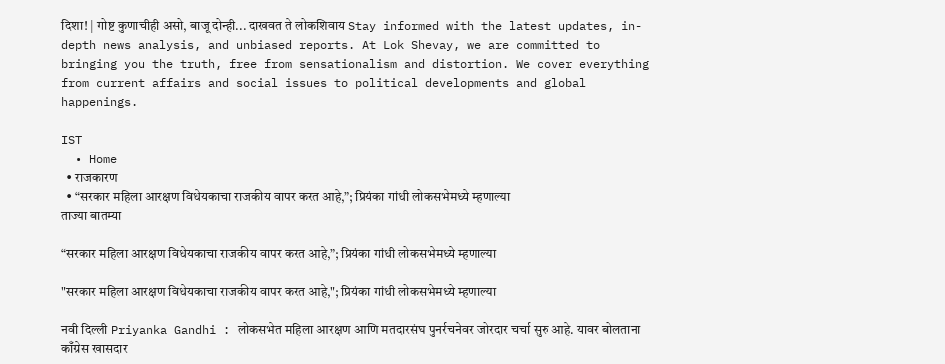दिशा! | गोष्ट कुणाचीही असो, बाजू दोन्ही... दाखवत ते लोकशिवाय Stay informed with the latest updates, in-depth news analysis, and unbiased reports. At Lok Shevay, we are committed to bringing you the truth, free from sensationalism and distortion. We cover everything from current affairs and social issues to political developments and global happenings.

IST
  • Home
  • राजकारण
  • “सरकार महिला आरक्षण विधेयकाचा राजकीय वापर करत आहे,”; प्रियंका गांधी लोकसभेमध्ये म्हणाल्या
ताज्या बातम्या

“सरकार महिला आरक्षण विधेयकाचा राजकीय वापर करत आहे,”; प्रियंका गांधी लोकसभेमध्ये म्हणाल्या

"सरकार महिला आरक्षण विधेयकाचा राजकीय वापर करत आहे,"; प्रियंका गांधी लोकसभेमध्ये म्हणाल्या

नवी दिल्ली Priyanka Gandhi : लोकसभेत महिला आरक्षण आणि मतदारसंघ पुनर्रचनेवर जोरदार चर्चा सुरु आहे. यावर बोलताना काँग्रेस खासदार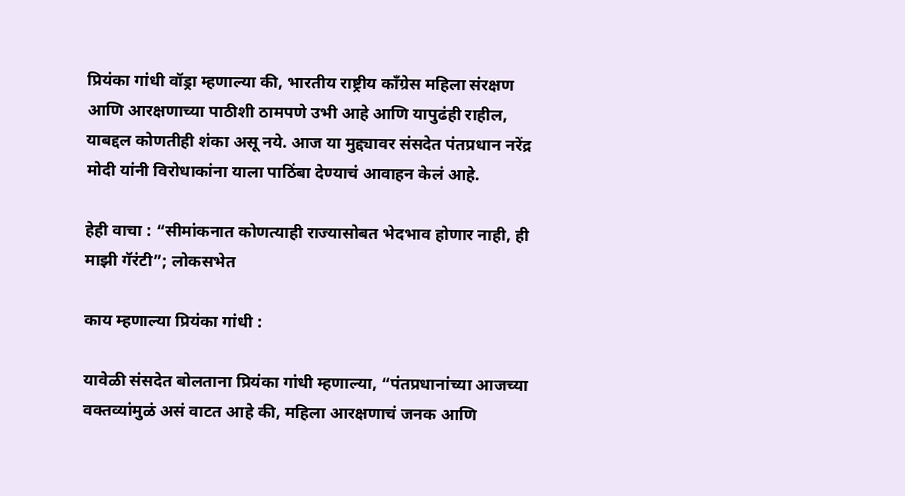प्रियंका गांधी वॉड्रा म्हणाल्या की, भारतीय राष्ट्रीय काँग्रेस महिला संरक्षण आणि आरक्षणाच्या पाठीशी ठामपणे उभी आहे आणि यापुढंही राहील, याबद्दल कोणतीही शंका असू नये. आज या मुद्द्यावर संसदेत पंतप्रधान नरेंद्र मोदी यांनी विरोधाकांना याला पाठिंबा देण्याचं आवाहन केलं आहे.

हेही वाचा : “सीमांकनात कोणत्याही राज्यासोबत भेदभाव होणार नाही, ही माझी गॅरंटी”; लोकसभेत

काय म्हणाल्या प्रियंका गांधी :

यावेळी संसदेत बोलताना प्रियंका गांधी म्हणाल्या, “पंतप्रधानांच्या आजच्या वक्तव्यांमुळं असं वाटत आहे की, महिला आरक्षणाचं जनक आणि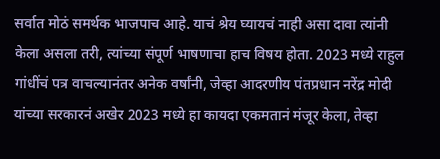सर्वात मोठं समर्थक भाजपाच आहे. याचं श्रेय घ्यायचं नाही असा दावा त्यांनी केला असला तरी, त्यांच्या संपूर्ण भाषणाचा हाच विषय होता. 2023 मध्ये राहुल गांधींचं पत्र वाचल्यानंतर अनेक वर्षांनी, जेव्हा आदरणीय पंतप्रधान नरेंद्र मोदी यांच्या सरकारनं अखेर 2023 मध्ये हा कायदा एकमतानं मंजूर केला, तेव्हा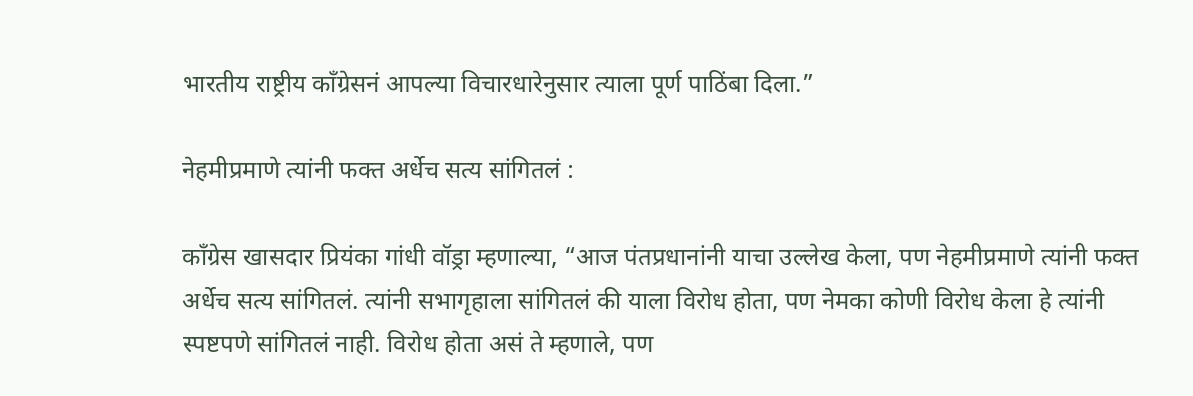भारतीय राष्ट्रीय काँग्रेसनं आपल्या विचारधारेनुसार त्याला पूर्ण पाठिंबा दिला.”

नेहमीप्रमाणे त्यांनी फक्त अर्धेच सत्य सांगितलं :

काँग्रेस खासदार प्रियंका गांधी वॉड्रा म्हणाल्या, “आज पंतप्रधानांनी याचा उल्लेख केला, पण नेहमीप्रमाणे त्यांनी फक्त अर्धेच सत्य सांगितलं. त्यांनी सभागृहाला सांगितलं की याला विरोध होता, पण नेमका कोणी विरोध केला हे त्यांनी स्पष्टपणे सांगितलं नाही. विरोध होता असं ते म्हणाले, पण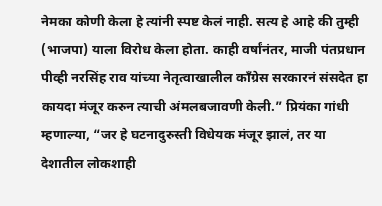नेमका कोणी केला हे त्यांनी स्पष्ट केलं नाही. सत्य हे आहे की तुम्ही (भाजपा) याला विरोध केला होता. काही वर्षांनंतर, माजी पंतप्रधान पीव्ही नरसिंह राव यांच्या नेतृत्वाखालील काँग्रेस सरकारनं संसदेत हा कायदा मंजूर करुन त्याची अंमलबजावणी केली.” प्रियंका गांधी म्हणाल्या, “जर हे घटनादुरुस्ती विधेयक मंजूर झालं, तर या देशातील लोकशाही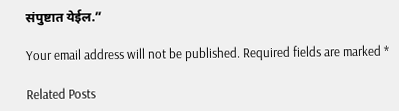संपुष्टात येईल.”

Your email address will not be published. Required fields are marked *

Related Posts